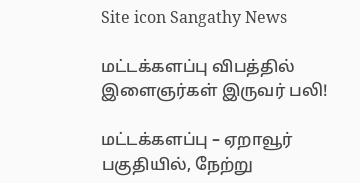Site icon Sangathy News

மட்டக்களப்பு விபத்தில் இளைஞர்கள் இருவர் பலி!

மட்டக்களப்பு – ஏறாவூர் பகுதியில், நேற்று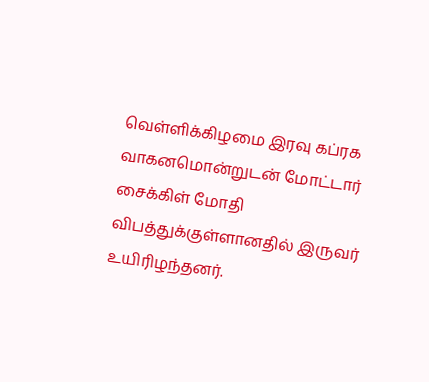வெள்ளிக்கிழமை இரவு கப்ரக வாகனமொன்றுடன் மோட்டார் சைக்கிள் மோதி விபத்துக்குள்ளானதில் இருவர் உயிரிழந்தனர்.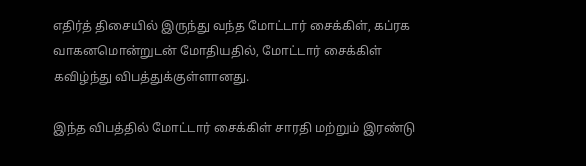எதிர்த் திசையில் இருந்து வந்த மோட்டார் சைக்கிள், கப்ரக வாகனமொன்றுடன் மோதியதில், மோட்டார் சைக்கிள் கவிழ்ந்து விபத்துக்குள்ளானது.

இந்த விபத்தில் மோட்டார் சைக்கிள் சாரதி மற்றும் இரண்டு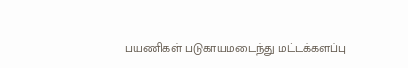பயணிகள் படுகாயமடைந்து மட்டக்களப்பு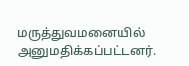மருத்துவமனையில் அனுமதிக்கப்பட்டனர்.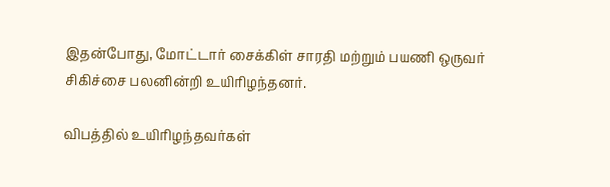இதன்போது, மோட்டார் சைக்கிள் சாரதி மற்றும் பயணி ஒருவர் சிகிச்சை பலனின்றி உயிரிழந்தனர்.

விபத்தில் உயிரிழந்தவர்கள்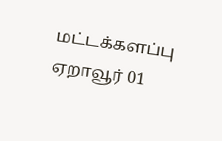மட்டக்களப்பு ஏறாவூர் 01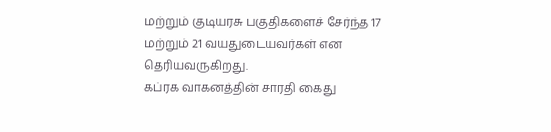மற்றும் குடியரசு பகுதிகளைச் சேர்ந்த 17 மற்றும் 21 வயதுடையவர்கள் என தெரியவருகிறது.
கப்ரக வாகனத்தின் சாரதி கைது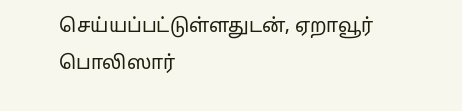செய்யப்பட்டுள்ளதுடன், ஏறாவூர் பொலிஸார்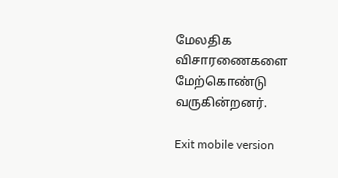மேலதிக விசாரணைகளை மேற்கொண்டு வருகின்றனர்.

Exit mobile version